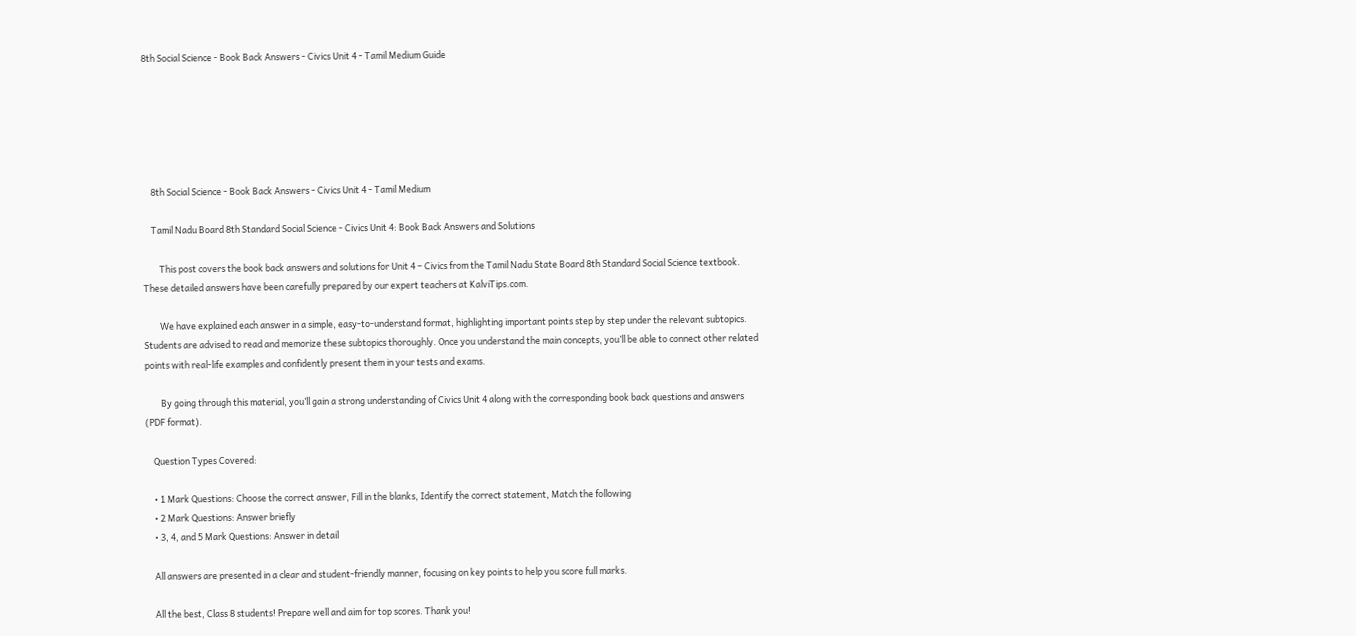8th Social Science - Book Back Answers - Civics Unit 4 - Tamil Medium Guide






    8th Social Science - Book Back Answers - Civics Unit 4 - Tamil Medium

    Tamil Nadu Board 8th Standard Social Science - Civics Unit 4: Book Back Answers and Solutions

        This post covers the book back answers and solutions for Unit 4 – Civics from the Tamil Nadu State Board 8th Standard Social Science textbook. These detailed answers have been carefully prepared by our expert teachers at KalviTips.com.

        We have explained each answer in a simple, easy-to-understand format, highlighting important points step by step under the relevant subtopics. Students are advised to read and memorize these subtopics thoroughly. Once you understand the main concepts, you’ll be able to connect other related points with real-life examples and confidently present them in your tests and exams.

        By going through this material, you’ll gain a strong understanding of Civics Unit 4 along with the corresponding book back questions and answers (PDF format).

    Question Types Covered:

    • 1 Mark Questions: Choose the correct answer, Fill in the blanks, Identify the correct statement, Match the following
    • 2 Mark Questions: Answer briefly
    • 3, 4, and 5 Mark Questions: Answer in detail

    All answers are presented in a clear and student-friendly manner, focusing on key points to help you score full marks.

    All the best, Class 8 students! Prepare well and aim for top scores. Thank you!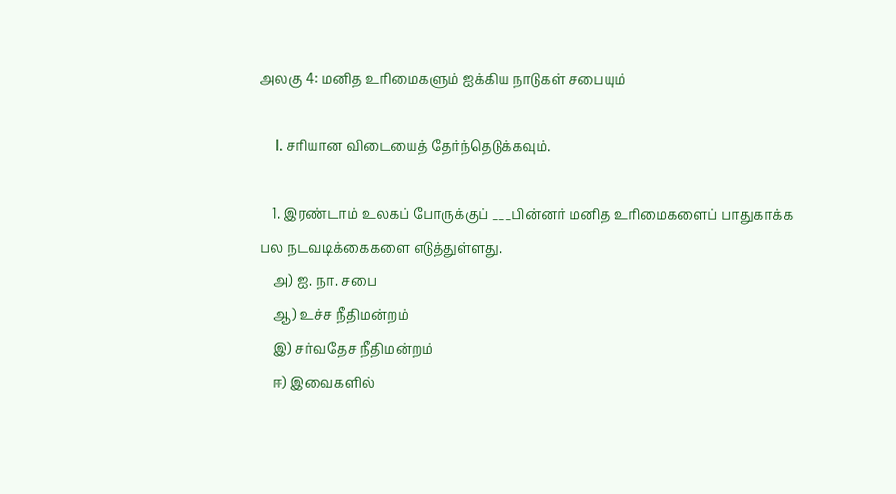அலகு 4: மனித உரிமைகளும் ஐக்கிய நாடுகள் சபையும்

    I. சரியான விடையைத் தேர்ந்தெடுக்கவும்.

    1. இரண்டாம் உலகப் போருக்குப் ___பின்னர் மனித உரிமைகளைப் பாதுகாக்க பல நடவடிக்கைகளை எடுத்துள்ளது.
    அ) ஐ. நா. சபை
    ஆ) உச்ச நீதிமன்றம்
    இ) சர்வதேச நீதிமன்றம்
    ஈ) இவைகளில்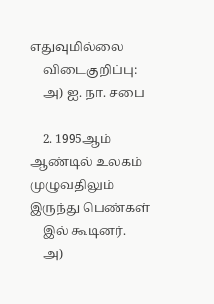எதுவுமில்லை
    விடைகுறிப்பு:
    அ) ஐ. நா. சபை

    2. 1995ஆம் ஆண்டில் உலகம் முழுவதிலும் இருந்து பெண்கள்
    இல் கூடினர்.
    அ)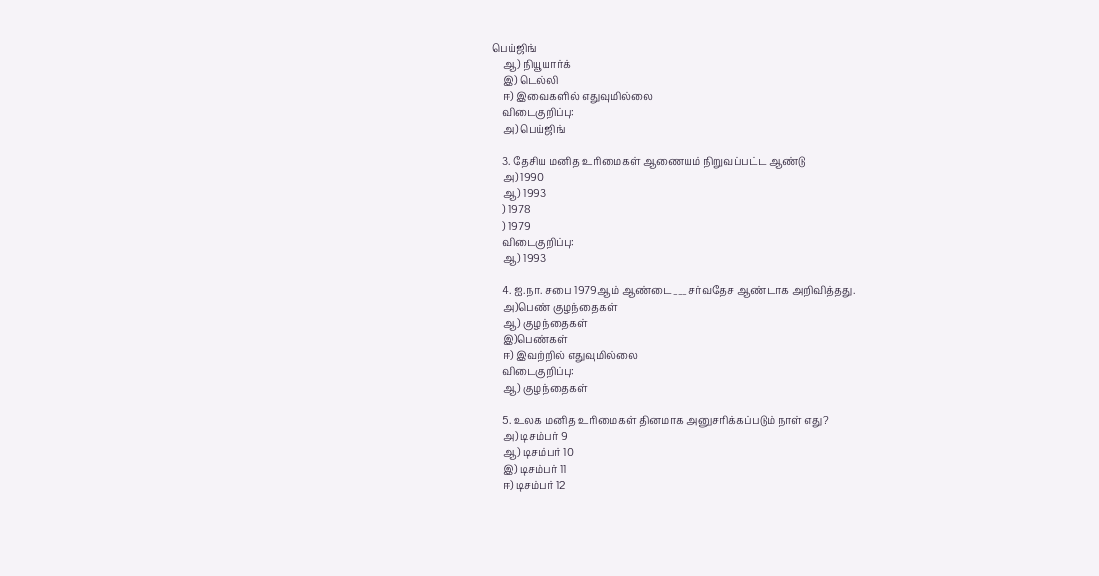பெய்ஜிங்
    ஆ) நியூயார்க்
    இ) டெல்லி
    ஈ) இவைகளில் எதுவுமில்லை
    விடைகுறிப்பு:
    அ) பெய்ஜிங்

    3. தேசிய மனித உரிமைகள் ஆணையம் நிறுவப்பட்ட ஆண்டு
    அ) 1990
    ஆ) 1993
    ) 1978
    ) 1979
    விடைகுறிப்பு:
    ஆ) 1993

    4. ஐ.நா. சபை 1979ஆம் ஆண்டை___சர்வதேச ஆண்டாக அறிவித்தது.
    அ)பெண் குழந்தைகள்
    ஆ) குழந்தைகள்
    இ)பெண்கள்
    ஈ) இவற்றில் எதுவுமில்லை
    விடைகுறிப்பு:
    ஆ) குழந்தைகள்

    5. உலக மனித உரிமைகள் தினமாக அனுசரிக்கப்படும் நாள் எது?
    அ) டிசம்பர் 9
    ஆ) டிசம்பர் 10
    இ) டிசம்பர் 11
    ஈ) டிசம்பர் 12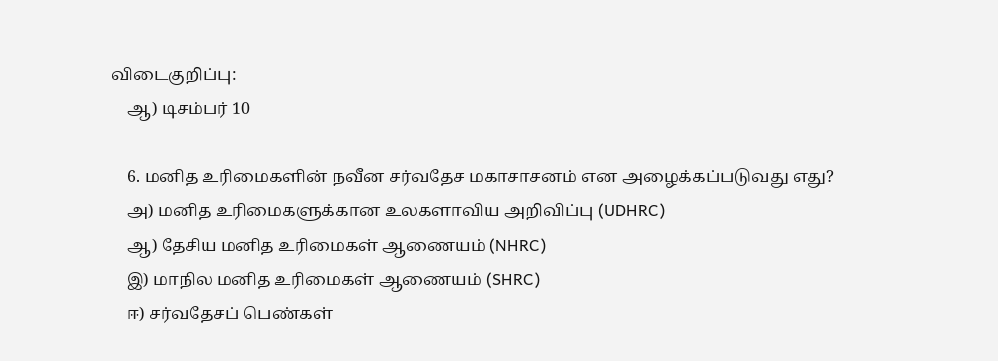விடைகுறிப்பு:
    ஆ) டிசம்பர் 10

    6. மனித உரிமைகளின் நவீன சர்வதேச மகாசாசனம் என அழைக்கப்படுவது எது?
    அ) மனித உரிமைகளுக்கான உலகளாவிய அறிவிப்பு (UDHRC)
    ஆ) தேசிய மனித உரிமைகள் ஆணையம் (NHRC)
    இ) மாநில மனித உரிமைகள் ஆணையம் (SHRC)
    ஈ) சர்வதேசப் பெண்கள்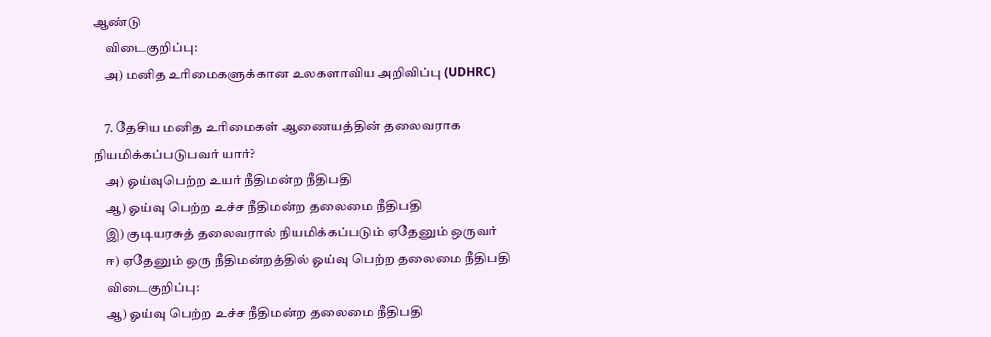ஆண்டு
    விடைகுறிப்பு:
    அ) மனித உரிமைகளுக்கான உலகளாவிய அறிவிப்பு (UDHRC)

    7. தேசிய மனித உரிமைகள் ஆணையத்தின் தலைவராக நியமிக்கப்படுபவர் யார்?
    அ) ஓய்வுபெற்ற உயர் நீதிமன்ற நீதிபதி
    ஆ) ஓய்வு பெற்ற உச்ச நீதிமன்ற தலைமை நீதிபதி
    இ) குடியரசுத் தலைவரால் நியமிக்கப்படும் ஏதேனும் ஒருவர்
    ஈ) ஏதேனும் ஒரு நீதிமன்றத்தில் ஓய்வு பெற்ற தலைமை நீதிபதி
    விடைகுறிப்பு:
    ஆ) ஓய்வு பெற்ற உச்ச நீதிமன்ற தலைமை நீதிபதி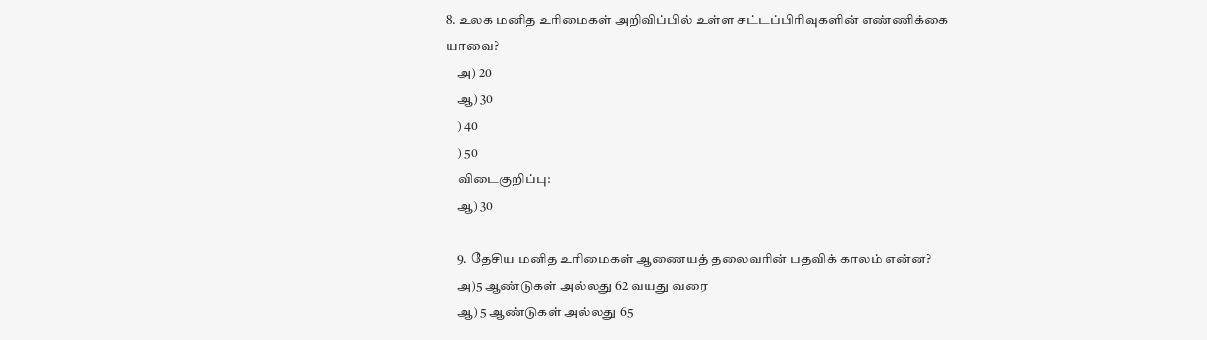8. உலக மனித உரிமைகள் அறிவிப்பில் உள்ள சட்டப்பிரிவுகளின் எண்ணிக்கை யாவை?
    அ) 20
    ஆ) 30
    ) 40
    ) 50
    விடைகுறிப்பு:
    ஆ) 30

    9. தேசிய மனித உரிமைகள் ஆணையத் தலைவரின் பதவிக் காலம் என்ன?
    அ)5 ஆண்டுகள் அல்லது 62 வயது வரை
    ஆ) 5 ஆண்டுகள் அல்லது 65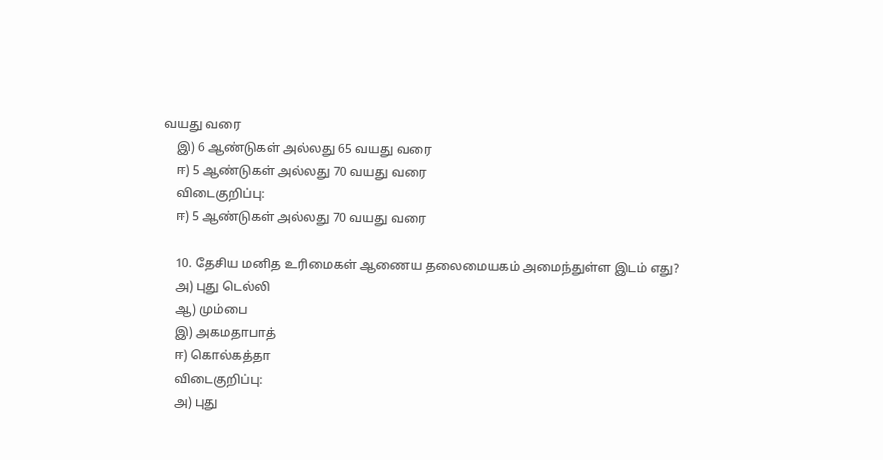வயது வரை
    இ) 6 ஆண்டுகள் அல்லது 65 வயது வரை
    ஈ) 5 ஆண்டுகள் அல்லது 70 வயது வரை
    விடைகுறிப்பு:
    ஈ) 5 ஆண்டுகள் அல்லது 70 வயது வரை

    10. தேசிய மனித உரிமைகள் ஆணைய தலைமையகம் அமைந்துள்ள இடம் எது?
    அ) புது டெல்லி
    ஆ) மும்பை
    இ) அகமதாபாத்
    ஈ) கொல்கத்தா
    விடைகுறிப்பு:
    அ) புது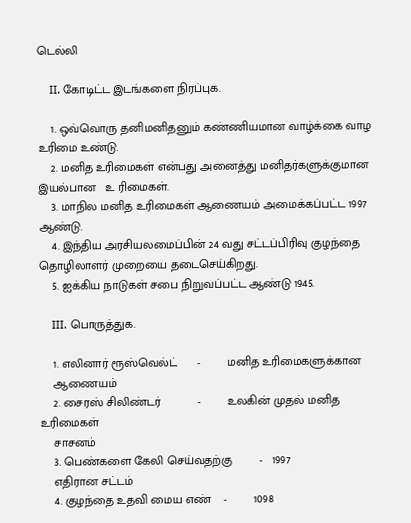டெல்லி

    II. கோடிட்ட இடங்களை நிரப்புக.

    1. ஒவ்வொரு தனிமனிதனும் கண்ணியமான வாழ்க்கை வாழ உரிமை உண்டு.
    2. மனித உரிமைகள் என்பது அனைத்து மனிதர்களுக்குமான இயல்பான   உ ரிமைகள்.
    3. மாநில மனித உரிமைகள் ஆணையம் அமைக்கப்பட்ட 1997 ஆண்டு.
    4. இந்திய அரசியலமைப்பின் 24 வது சட்டப்பிரிவு குழந்தை தொழிலாளர் முறையை தடைசெய்கிறது.
    5. ஐக்கிய நாடுகள் சபை நிறுவப்பட்ட ஆண்டு 1945.

    III. பொருத்துக.

    1. எலினார் ரூஸ்வெல்ட்      -        மனித உரிமைகளுக்கான
    ஆணையம்
    2. சைரஸ் சிலிண்டர்           -        உலகின் முதல் மனித உரிமைகள்
    சாசனம்
    3. பெண்களை கேலி செய்வதற்கு        -   1997
    எதிரான சட்டம்
    4. குழந்தை உதவி மைய எண்    -        1098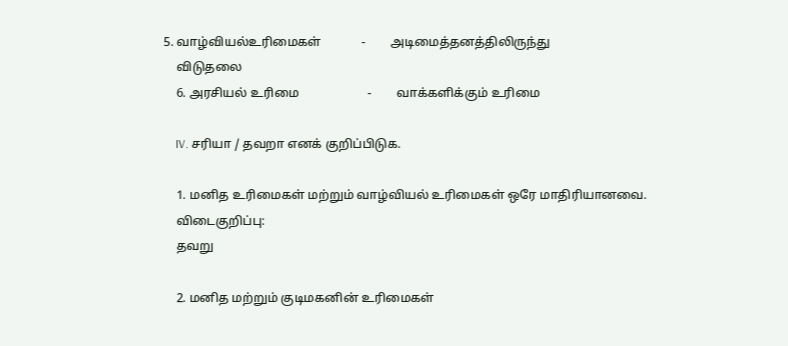5. வாழ்வியல்உரிமைகள்             -        அடிமைத்தனத்திலிருந்து
    விடுதலை
    6. அரசியல் உரிமை                      -        வாக்களிக்கும் உரிமை

    IV. சரியா / தவறா எனக் குறிப்பிடுக.

    1. மனித உரிமைகள் மற்றும் வாழ்வியல் உரிமைகள் ஒரே மாதிரியானவை.
    விடைகுறிப்பு:
    தவறு

    2. மனித மற்றும் குடிமகனின் உரிமைகள்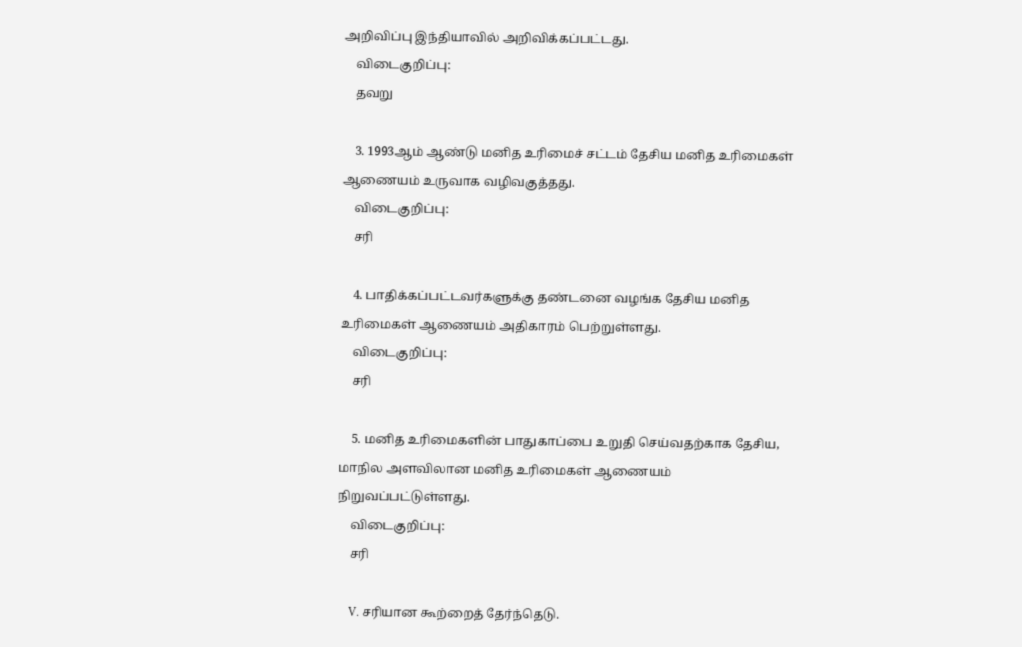அறிவிப்பு இந்தியாவில் அறிவிக்கப்பட்டது.
    விடைகுறிப்பு:
    தவறு

    3. 1993ஆம் ஆண்டு மனித உரிமைச் சட்டம் தேசிய மனித உரிமைகள் ஆணையம் உருவாக வழிவகுத்தது.
    விடைகுறிப்பு:
    சரி

    4. பாதிக்கப்பட்டவர்களுக்கு தண்டனை வழங்க தேசிய மனித உரிமைகள் ஆணையம் அதிகாரம் பெற்றுள்ளது.
    விடைகுறிப்பு:
    சரி

    5. மனித உரிமைகளின் பாதுகாப்பை உறுதி செய்வதற்காக தேசிய, மாநில அளவிலான மனித உரிமைகள் ஆணையம் நிறுவப்பட்டுள்ளது.
    விடைகுறிப்பு:
    சரி

    V. சரியான கூற்றைத் தேர்ந்தெடு.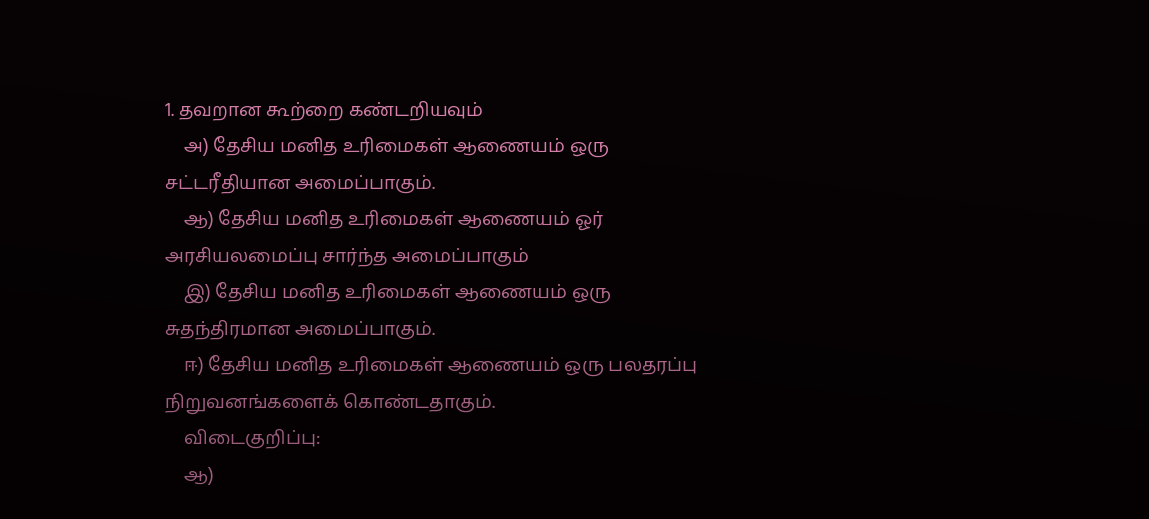1. தவறான கூற்றை கண்டறியவும்
    அ) தேசிய மனித உரிமைகள் ஆணையம் ஒரு சட்டரீதியான அமைப்பாகும்.
    ஆ) தேசிய மனித உரிமைகள் ஆணையம் ஓர் அரசியலமைப்பு சார்ந்த அமைப்பாகும்
    இ) தேசிய மனித உரிமைகள் ஆணையம் ஒரு சுதந்திரமான அமைப்பாகும்.
    ஈ) தேசிய மனித உரிமைகள் ஆணையம் ஒரு பலதரப்பு நிறுவனங்களைக் கொண்டதாகும்.
    விடைகுறிப்பு:
    ஆ)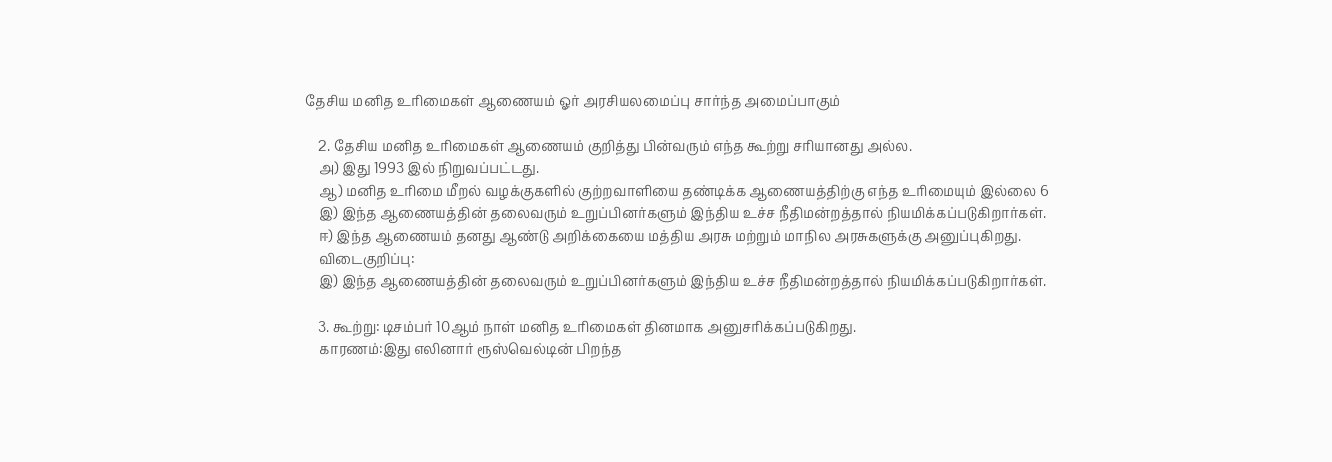தேசிய மனித உரிமைகள் ஆணையம் ஓர் அரசியலமைப்பு சார்ந்த அமைப்பாகும்

    2. தேசிய மனித உரிமைகள் ஆணையம் குறித்து பின்வரும் எந்த கூற்று சரியானது அல்ல.
    அ) இது 1993 இல் நிறுவப்பட்டது.
    ஆ) மனித உரிமை மீறல் வழக்குகளில் குற்றவாளியை தண்டிக்க ஆணையத்திற்கு எந்த உரிமையும் இல்லை 6
    இ) இந்த ஆணையத்தின் தலைவரும் உறுப்பினர்களும் இந்திய உச்ச நீதிமன்றத்தால் நியமிக்கப்படுகிறார்கள்.
    ஈ) இந்த ஆணையம் தனது ஆண்டு அறிக்கையை மத்திய அரசு மற்றும் மாநில அரசுகளுக்கு அனுப்புகிறது.
    விடைகுறிப்பு:
    இ) இந்த ஆணையத்தின் தலைவரும் உறுப்பினர்களும் இந்திய உச்ச நீதிமன்றத்தால் நியமிக்கப்படுகிறார்கள்.

    3. கூற்று: டிசம்பர் 10ஆம் நாள் மனித உரிமைகள் தினமாக அனுசரிக்கப்படுகிறது.
    காரணம்:இது எலினார் ரூஸ்வெல்டின் பிறந்த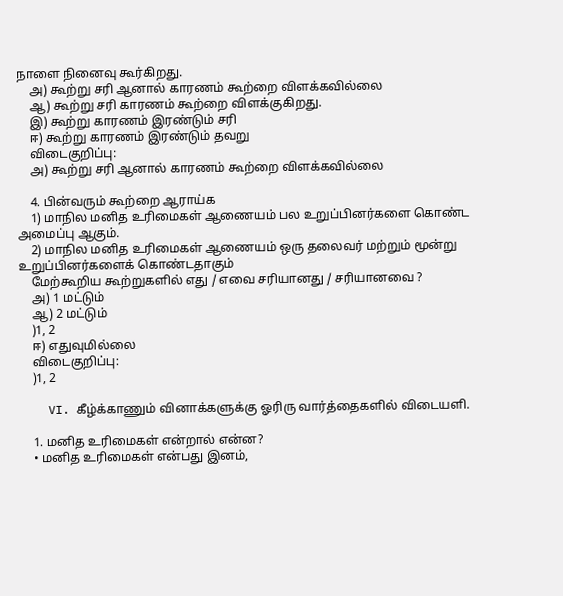நாளை நினைவு கூர்கிறது.
    அ) கூற்று சரி ஆனால் காரணம் கூற்றை விளக்கவில்லை
    ஆ) கூற்று சரி காரணம் கூற்றை விளக்குகிறது.
    இ) கூற்று காரணம் இரண்டும் சரி
    ஈ) கூற்று காரணம் இரண்டும் தவறு
    விடைகுறிப்பு:
    அ) கூற்று சரி ஆனால் காரணம் கூற்றை விளக்கவில்லை

    4. பின்வரும் கூற்றை ஆராய்க
    1) மாநில மனித உரிமைகள் ஆணையம் பல உறுப்பினர்களை கொண்ட அமைப்பு ஆகும்.
    2) மாநில மனித உரிமைகள் ஆணையம் ஒரு தலைவர் மற்றும் மூன்று உறுப்பினர்களைக் கொண்டதாகும்
    மேற்கூறிய கூற்றுகளில் எது / எவை சரியானது / சரியானவை ?
    அ) 1 மட்டும்
    ஆ) 2 மட்டும்
    )1, 2
    ஈ) எதுவுமில்லை
    விடைகுறிப்பு:
    )1, 2

    VI. கீழ்க்காணும் வினாக்களுக்கு ஓரிரு வார்த்தைகளில் விடையளி.

    1. மனித உரிமைகள் என்றால் என்ன?
    • மனித உரிமைகள் என்பது இனம்,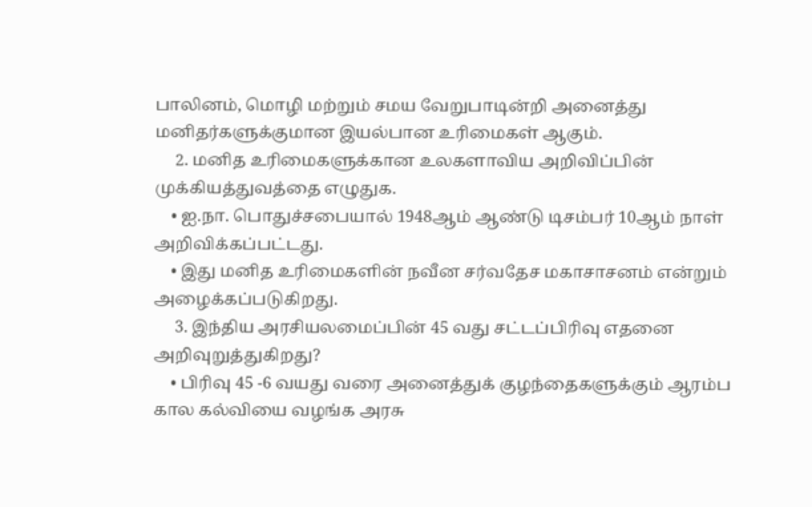பாலினம், மொழி மற்றும் சமய வேறுபாடின்றி அனைத்து மனிதர்களுக்குமான இயல்பான உரிமைகள் ஆகும்.
     2. மனித உரிமைகளுக்கான உலகளாவிய அறிவிப்பின் முக்கியத்துவத்தை எழுதுக.
    • ஐ.நா. பொதுச்சபையால் 1948ஆம் ஆண்டு டிசம்பர் 10ஆம் நாள் அறிவிக்கப்பட்டது.
    • இது மனித உரிமைகளின் நவீன சர்வதேச மகாசாசனம் என்றும் அழைக்கப்படுகிறது.
     3. இந்திய அரசியலமைப்பின் 45 வது சட்டப்பிரிவு எதனை அறிவுறுத்துகிறது?
    • பிரிவு 45 -6 வயது வரை அனைத்துக் குழந்தைகளுக்கும் ஆரம்ப கால கல்வியை வழங்க அரசு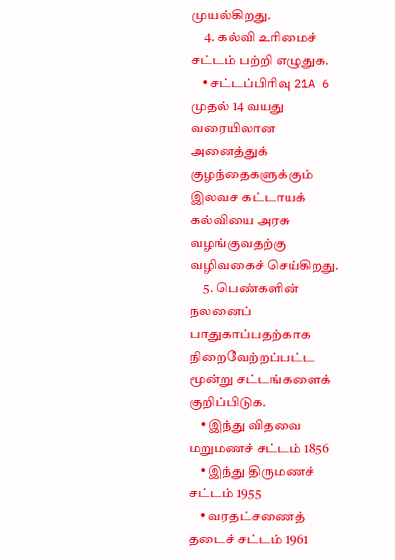முயல்கிறது.
     4. கல்வி உரிமைச் சட்டம் பற்றி எழுதுக.
    • சட்டப்பிரிவு 21A 6 முதல் 14 வயது வரையிலான அனைத்துக் குழந்தைகளுக்கும் இலவச கட்டாயக் கல்வியை அரசு வழங்குவதற்கு வழிவகைச் செய்கிறது.
     5. பெண்களின் நலனைப் பாதுகாப்பதற்காக நிறைவேற்றப்பட்ட மூன்று சட்டங்களைக் குறிப்பிடுக.
    • இந்து விதவை மறுமணச் சட்டம் 1856
    • இந்து திருமணச் சட்டம் 1955
    • வரதட்சணைத் தடைச் சட்டம் 1961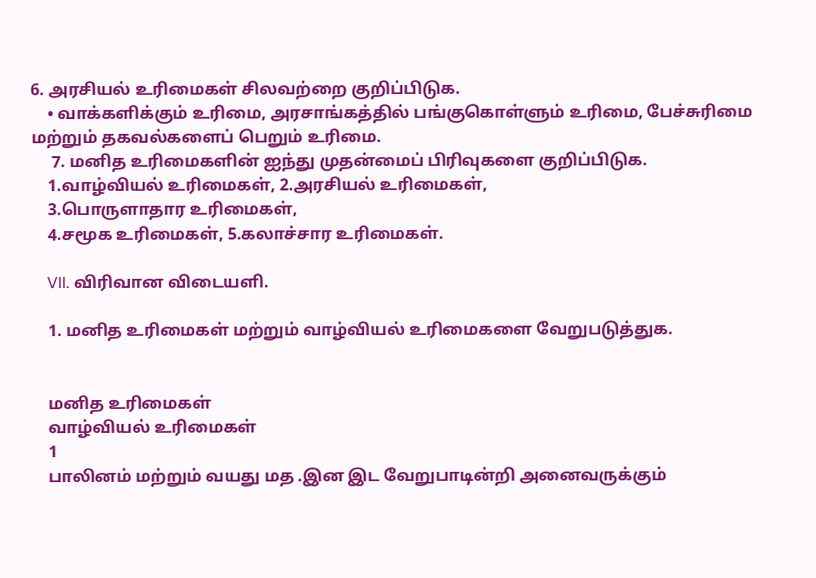6. அரசியல் உரிமைகள் சிலவற்றை குறிப்பிடுக.
    • வாக்களிக்கும் உரிமை, அரசாங்கத்தில் பங்குகொள்ளும் உரிமை, பேச்சுரிமை மற்றும் தகவல்களைப் பெறும் உரிமை.
     7. மனித உரிமைகளின் ஐந்து முதன்மைப் பிரிவுகளை குறிப்பிடுக.
    1.வாழ்வியல் உரிமைகள், 2.அரசியல் உரிமைகள்,
    3.பொருளாதார உரிமைகள்,
    4.சமூக உரிமைகள், 5.கலாச்சார உரிமைகள்.

    VII. விரிவான விடையளி.

    1. மனித உரிமைகள் மற்றும் வாழ்வியல் உரிமைகளை வேறுபடுத்துக.


    மனித உரிமைகள்
    வாழ்வியல் உரிமைகள்
    1
    பாலினம் மற்றும் வயது மத .இன இட வேறுபாடின்றி அனைவருக்கும்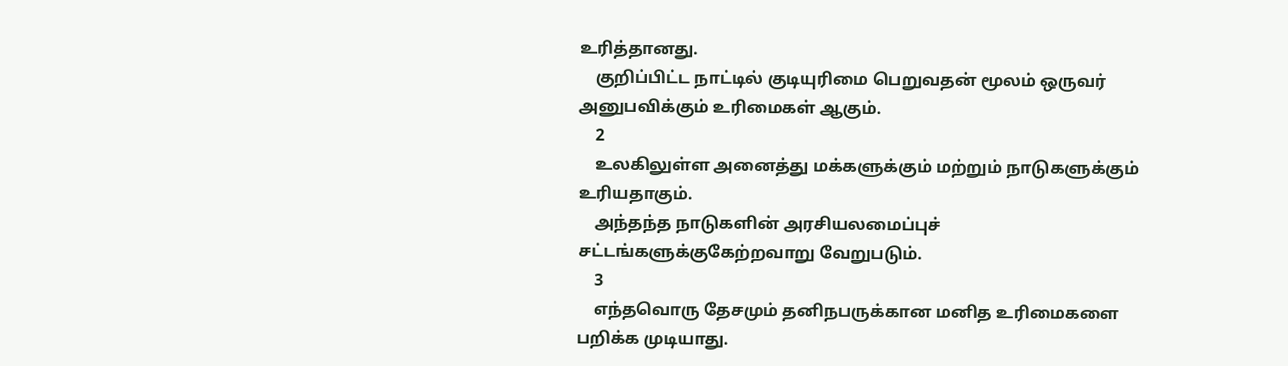உரித்தானது.
    குறிப்பிட்ட நாட்டில் குடியுரிமை பெறுவதன் மூலம் ஒருவர் அனுபவிக்கும் உரிமைகள் ஆகும்.
    2
    உலகிலுள்ள அனைத்து மக்களுக்கும் மற்றும் நாடுகளுக்கும் உரியதாகும்.
    அந்தந்த நாடுகளின் அரசியலமைப்புச் சட்டங்களுக்குகேற்றவாறு வேறுபடும்.
    3
    எந்தவொரு தேசமும் தனிநபருக்கான மனித உரிமைகளை பறிக்க முடியாது.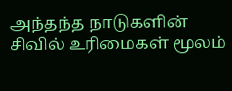அந்தந்த நாடுகளின் சிவில் உரிமைகள் மூலம்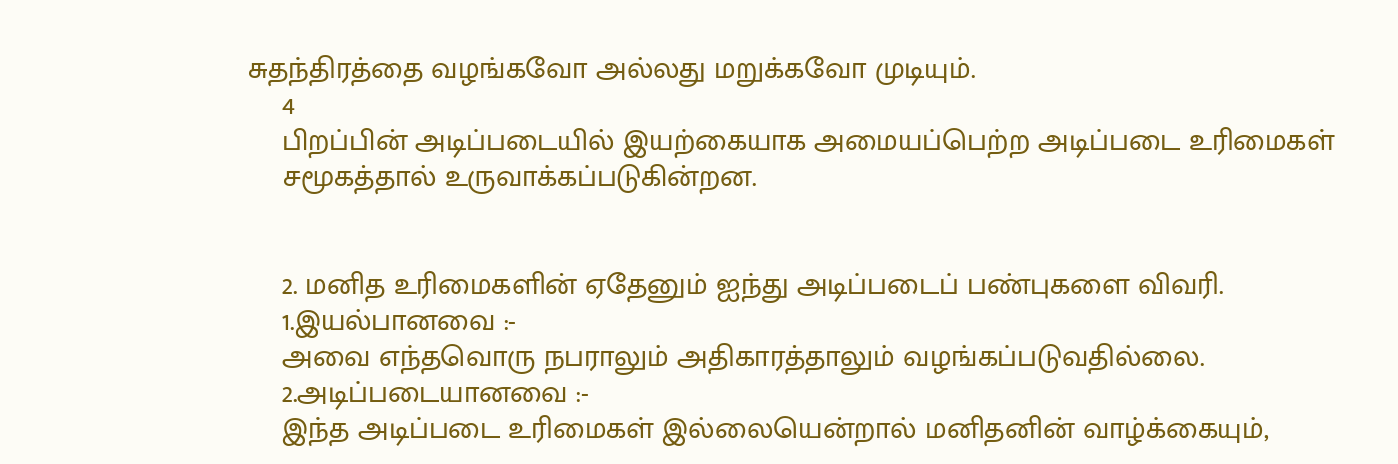சுதந்திரத்தை வழங்கவோ அல்லது மறுக்கவோ முடியும்.
    4
    பிறப்பின் அடிப்படையில் இயற்கையாக அமையப்பெற்ற அடிப்படை உரிமைகள்
    சமூகத்தால் உருவாக்கப்படுகின்றன.


    2. மனித உரிமைகளின் ஏதேனும் ஐந்து அடிப்படைப் பண்புகளை விவரி.
    1.இயல்பானவை :-
    அவை எந்தவொரு நபராலும் அதிகாரத்தாலும் வழங்கப்படுவதில்லை.
    2.அடிப்படையானவை :-
    இந்த அடிப்படை உரிமைகள் இல்லையென்றால் மனிதனின் வாழ்க்கையும்,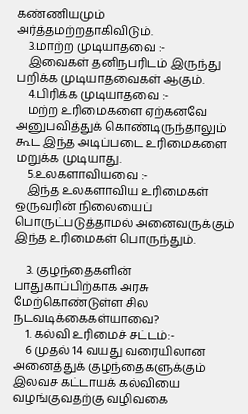கண்ணியமும் அர்த்தமற்றதாகிவிடும்.
    3.மாற்ற முடியாதவை :-
    இவைகள் தனிநபரிடம் இருந்து பறிக்க முடியாதவைகள் ஆகும்.
    4.பிரிக்க முடியாதவை :-
    மற்ற உரிமைகளை ஏற்கனவே அனுபவித்துக் கொண்டிருந்தாலும் கூட இந்த அடிப்படை உரிமைகளை மறுக்க முடியாது.
    5.உலகளாவியவை :-
    இந்த உலகளாவிய உரிமைகள் ஒருவரின் நிலையைப் பொருட்படுத்தாமல் அனைவருக்கும் இந்த உரிமைகள் பொருந்தும்.

    3. குழந்தைகளின் பாதுகாப்பிற்காக அரசு மேற்கொண்டுள்ள சில நடவடிக்கைகள்யாவை?
    1. கல்வி உரிமைச் சட்டம்:-
    6 முதல் 14 வயது வரையிலான அனைத்துக் குழந்தைகளுக்கும் இலவச கட்டாயக் கல்வியை வழங்குவதற்கு வழிவகை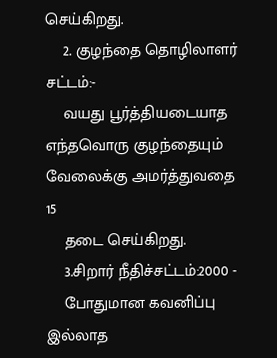செய்கிறது.
    2. குழந்தை தொழிலாளர் சட்டம்:-
    வயது பூர்த்தியடையாத எந்தவொரு குழந்தையும் வேலைக்கு அமர்த்துவதை 15
    தடை செய்கிறது.
    3.சிறார் நீதிச்சட்டம்:2000 -
    போதுமான கவனிப்பு இல்லாத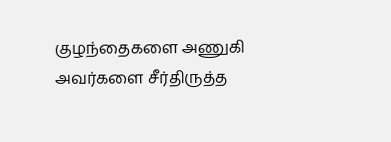குழந்தைகளை அணுகி அவர்களை சீர்திருத்த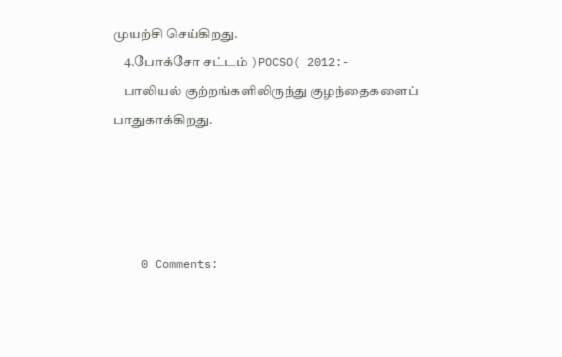முயற்சி செய்கிறது.
    4.போக்சோ சட்டம் )POCSO( 2012:-
    பாலியல் குற்றங்களிலிருந்து குழந்தைகளைப் பாதுகாக்கிறது.




    0 Comments: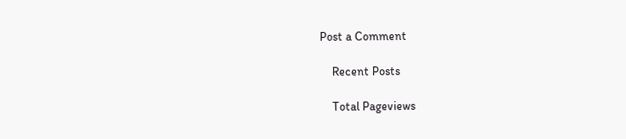Post a Comment

    Recent Posts

    Total Pageviews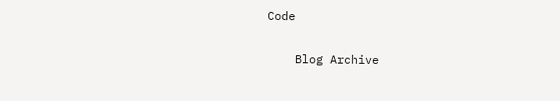Code

    Blog Archive